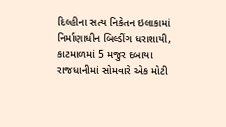દિલ્હીના સત્ય નિકેતન ઇલાકામાં નિર્માણાધીન બિલ્ડીંગ ધરાશાયી, કાટમાળમાં 5 મજુર દબાયા
રાજધાનીમાં સોમવારે એક મોટી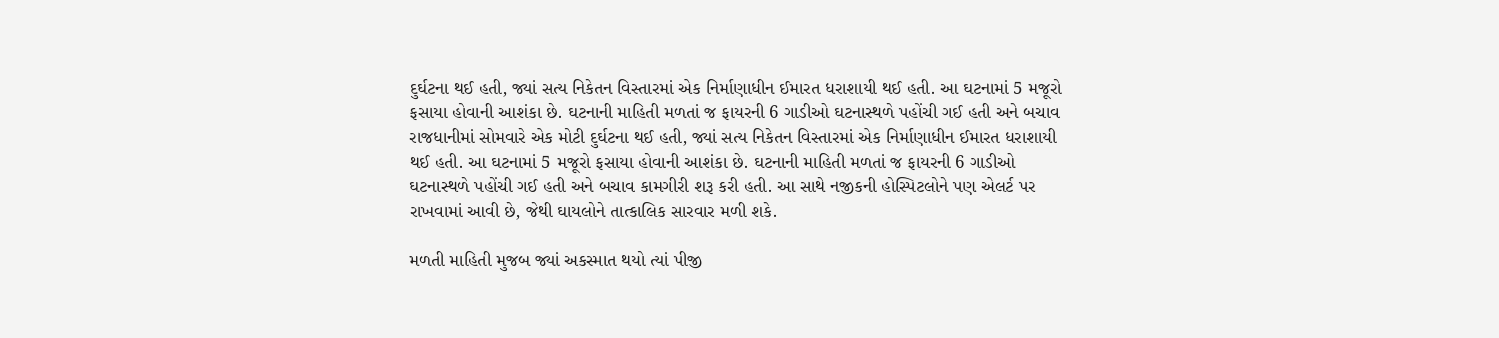દુર્ઘટના થઈ હતી, જ્યાં સત્ય નિકેતન વિસ્તારમાં એક નિર્માણાધીન ઈમારત ધરાશાયી થઈ હતી. આ ઘટનામાં 5 મજૂરો ફસાયા હોવાની આશંકા છે. ઘટનાની માહિતી મળતાં જ ફાયરની 6 ગાડીઓ ઘટનાસ્થળે પહોંચી ગઈ હતી અને બચાવ
રાજધાનીમાં સોમવારે એક મોટી દુર્ઘટના થઈ હતી, જ્યાં સત્ય નિકેતન વિસ્તારમાં એક નિર્માણાધીન ઈમારત ધરાશાયી થઈ હતી. આ ઘટનામાં 5 મજૂરો ફસાયા હોવાની આશંકા છે. ઘટનાની માહિતી મળતાં જ ફાયરની 6 ગાડીઓ ઘટનાસ્થળે પહોંચી ગઈ હતી અને બચાવ કામગીરી શરૂ કરી હતી. આ સાથે નજીકની હોસ્પિટલોને પણ એલર્ટ પર રાખવામાં આવી છે, જેથી ઘાયલોને તાત્કાલિક સારવાર મળી શકે.

મળતી માહિતી મુજબ જ્યાં અકસ્માત થયો ત્યાં પીજી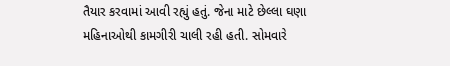તૈયાર કરવામાં આવી રહ્યું હતું. જેના માટે છેલ્લા ઘણા મહિનાઓથી કામગીરી ચાલી રહી હતી. સોમવારે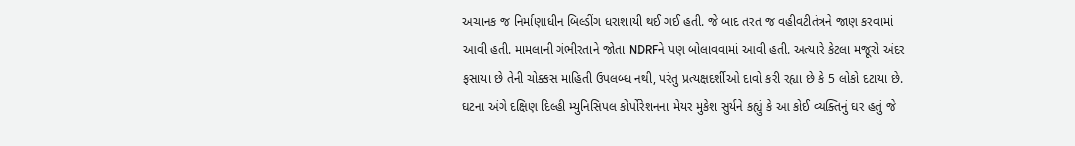અચાનક જ નિર્માણાધીન બિલ્ડીંગ ધરાશાયી થઈ ગઈ હતી. જે બાદ તરત જ વહીવટીતંત્રને જાણ કરવામાં આવી હતી. મામલાની ગંભીરતાને જોતા NDRFને પણ બોલાવવામાં આવી હતી. અત્યારે કેટલા મજૂરો અંદર ફસાયા છે તેની ચોક્કસ માહિતી ઉપલબ્ધ નથી, પરંતુ પ્રત્યક્ષદર્શીઓ દાવો કરી રહ્યા છે કે 5 લોકો દટાયા છે.
ઘટના અંગે દક્ષિણ દિલ્હી મ્યુનિસિપલ કોર્પોરેશનના મેયર મુકેશ સુર્યને કહ્યું કે આ કોઈ વ્યક્તિનું ઘર હતું જે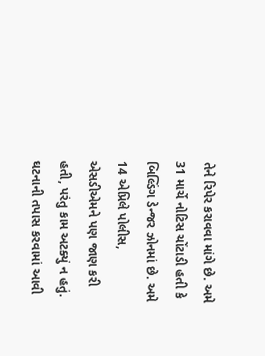તેને રિપેર કરાવવા માંગે છે. અમે 31 માર્ચે નોટિસ ચોંટાડી હતી કે બિલ્ડિંગ ડેન્જર ઝોનમાં છે. અમે 14 એપ્રિલે પોલીસ, એસડીએમને પણ જાણ કરી હતી, પરંતુ કામ અટક્યું ન હતું. ઘટનાની તપાસ કરવામાં આવી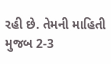રહી છે. તેમની માહિતી મુજબ 2-3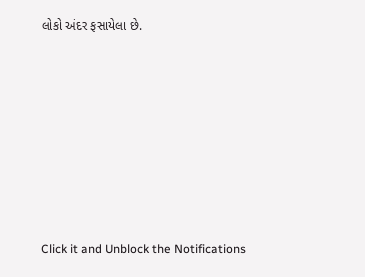લોકો અંદર ફસાયેલા છે.












Click it and Unblock the Notifications